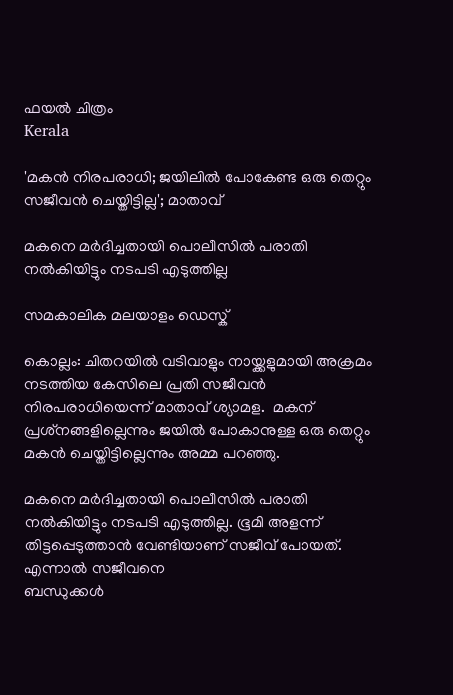ഫയല്‍ ചിത്രം
Kerala

'മകന്‍ നിരപരാധി; ജയിലിൽ പോകേണ്ട ഒരു തെറ്റും സജീവന്‍ ചെയ്തിട്ടില്ല'; മാതാവ്

മകനെ മര്‍ദിച്ചതായി പൊലീസില്‍ പരാതി നല്‍കിയിട്ടും നടപടി എടുത്തില്ല

സമകാലിക മലയാളം ഡെസ്ക്

കൊല്ലം: ചിതറയില്‍ വടിവാളും നായ്ക്കളുമായി അക്രമം നടത്തിയ കേസിലെ പ്രതി സജീവന്‍ നിരപരാധിയെന്ന് മാതാവ് ശ്യാമള.  മകന് പ്രശ്‌നങ്ങളില്ലെന്നും ജയില്‍ പോകാനുള്ള ഒരു തെറ്റും മകന്‍ ചെയ്തിട്ടില്ലെന്നും അമ്മ പറഞ്ഞു.

മകനെ മര്‍ദിച്ചതായി പൊലീസില്‍ പരാതി നല്‍കിയിട്ടും നടപടി എടുത്തില്ല. ഭൂമി അളന്ന് തിട്ടപ്പെടുത്താന്‍ വേണ്ടിയാണ് സജീവ് പോയത്. എന്നാല്‍ സജീവനെ
ബന്ധുക്കള്‍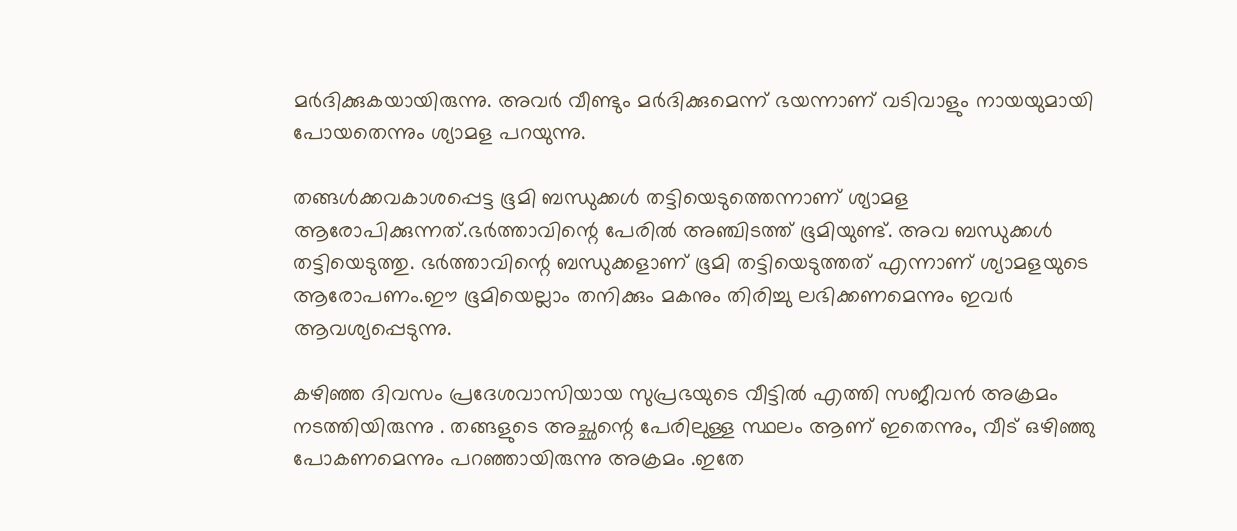മര്‍ദിക്കുകയായിരുന്നു. അവര്‍ വീണ്ടും മര്‍ദിക്കുമെന്ന് ഭയന്നാണ് വടിവാളും നായയുമായി പോയതെന്നും ശ്യാമള പറയുന്നു.

തങ്ങള്‍ക്കവകാശപ്പെട്ട ഭൂമി ബന്ധുക്കള്‍ തട്ടിയെടുത്തെന്നാണ് ശ്യാമള ആരോപിക്കുന്നത്.ഭര്‍ത്താവിന്റെ പേരില്‍ അഞ്ചിടത്ത് ഭൂമിയുണ്ട്. അവ ബന്ധുക്കള്‍ തട്ടിയെടുത്തു. ഭര്‍ത്താവിന്റെ ബന്ധുക്കളാണ് ഭൂമി തട്ടിയെടുത്തത് എന്നാണ് ശ്യാമളയുടെ ആരോപണം.ഈ ഭൂമിയെല്ലാം തനിക്കും മകനും തിരിച്ചു ലഭിക്കണമെന്നും ഇവര്‍ ആവശ്യപ്പെടുന്നു.

കഴിഞ്ഞ ദിവസം പ്രദേശവാസിയായ സുപ്രഭയുടെ വീട്ടില്‍ എത്തി സജീവന്‍ അക്രമം നടത്തിയിരുന്നു . തങ്ങളുടെ അച്ഛന്റെ പേരിലുള്ള സ്ഥലം ആണ് ഇതെന്നും, വീട് ഒഴിഞ്ഞു പോകണമെന്നും പറഞ്ഞായിരുന്നു അക്രമം .ഇതേ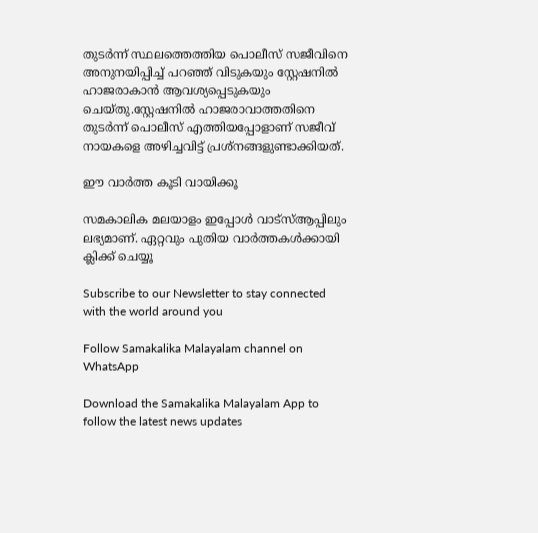തുടര്‍ന്ന് സ്ഥലത്തെത്തിയ പൊലീസ് സജീവിനെ അനുനയിപ്പിച്ച് പറഞ്ഞ് വിടുകയും സ്റ്റേഷനില്‍ ഹാജരാകാന്‍ ആവശ്യപ്പെടുകയും ചെയ്തു.സ്റ്റേഷനില്‍ ഹാജരാവാത്തതിനെ തുടര്‍ന്ന് പൊലീസ് എത്തിയപ്പോളാണ് സജീവ് നായകളെ അഴിച്ചവിട്ട് പ്രശ്‌നങ്ങളുണ്ടാക്കിയത്.

ഈ വാര്‍ത്ത കൂടി വായിക്കൂ

സമകാലിക മലയാളം ഇപ്പോള്‍ വാട്‌സ്ആപ്പിലും ലഭ്യമാണ്. ഏറ്റവും പുതിയ വാര്‍ത്തകള്‍ക്കായി ക്ലിക്ക് ചെയ്യൂ

Subscribe to our Newsletter to stay connected with the world around you

Follow Samakalika Malayalam channel on WhatsApp

Download the Samakalika Malayalam App to follow the latest news updates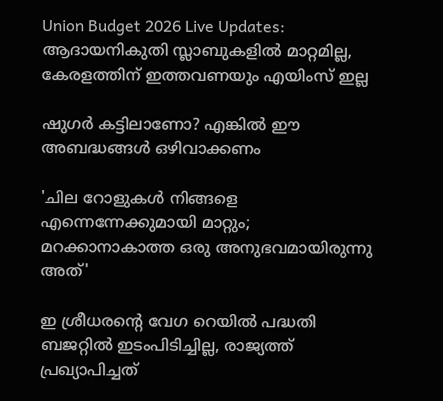Union Budget 2026 Live Updates: ആദായനികുതി സ്ലാബുകളില്‍ മാറ്റമില്ല, കേരളത്തിന് ഇത്തവണയും എയിംസ് ഇല്ല

ഷുഗർ കട്ടിലാണോ? എങ്കിൽ ഈ അബദ്ധങ്ങൾ ഒഴിവാക്കണം

'ചില റോളുകൾ നിങ്ങളെ എന്നെന്നേക്കുമായി മാറ്റും; മറക്കാനാകാത്ത ഒരു അനുഭവമായിരുന്നു അത്'

ഇ ശ്രീധരന്‍റെ വേഗ റെയില്‍ പദ്ധതി ബജറ്റില്‍ ഇടംപിടിച്ചില്ല, രാജ്യത്ത് പ്രഖ്യാപിച്ചത്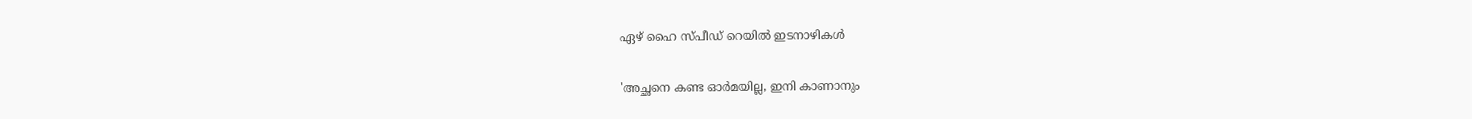ഏഴ് ഹൈ സ്പീഡ് റെയില്‍ ഇടനാഴികള്‍

'അച്ഛനെ കണ്ട ഓര്‍മയില്ല, ഇനി കാണാനും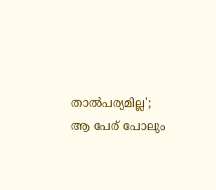താല്‍പര്യമില്ല'; ആ പേര് പോലും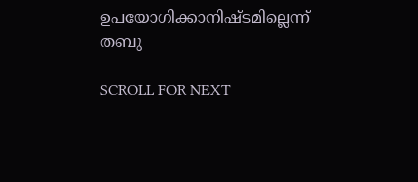ഉപയോഗിക്കാനിഷ്ടമില്ലെന്ന് തബു

SCROLL FOR NEXT